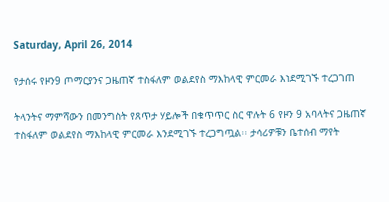Saturday, April 26, 2014

የታሰሩ የዞን9 ጦማርያንና ጋዜጠኛ ተስፋለም ወልደየስ ማእከላዊ ምርመራ እነደሚገኙ ተረጋገጠ

ትላንትና ማምሻውን በመንግስት የጸጥታ ሃይሎች በቁጥጥር ስር ዋሉት 6 የዞን 9 አባላትና ጋዜጠኛ ተስፋለም ወልደየስ ማእከላዊ ምርመራ እንደሚገኙ ተረጋግጧል፡፡ ታሳሪዎቹን ቤተሰብ ማየት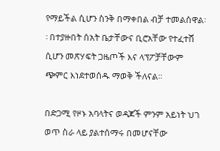የማይችል ሲሆን ስንቅ በማቀበል ብቻ ተመልሰዋል፡፡ በተያዙበት ሰአት ቤታቸውና ቢሮአቸው የተፈተሸ ሲሆን መጽሃፍት ጋዜጦች እና ላፕፖቻቸውም ጭምር እነደተወሰዱ ማወቅ ችለናል፡፡

በድጋሚ የዞኑ አባላትና ወዳጆች ምንም አይነት ህገ ወጥ ስራ ላይ ያልተሰማሩ በመሆናቸው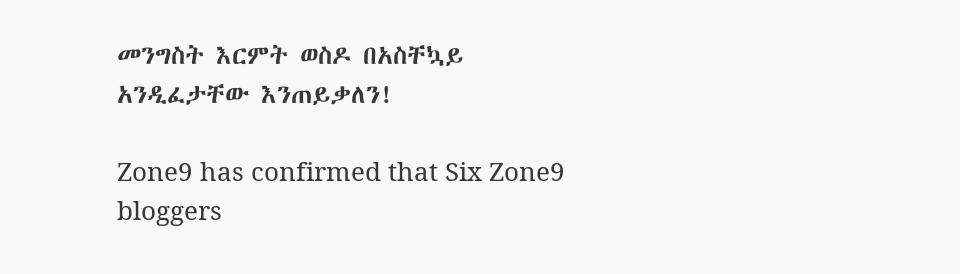መንግስት እርምት ወስዶ በአስቸኳይ አንዲፈታቸው እንጠይቃለን!

Zone9 has confirmed that Six Zone9 bloggers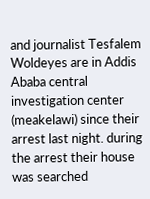and journalist Tesfalem Woldeyes are in Addis Ababa central investigation center (meakelawi) since their arrest last night. during the arrest their house was searched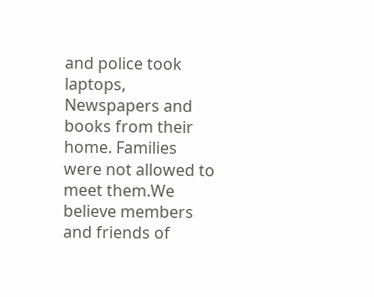and police took laptops, Newspapers and books from their home. Families were not allowed to meet them.We believe members and friends of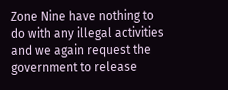Zone Nine have nothing to do with any illegal activities and we again request the government to release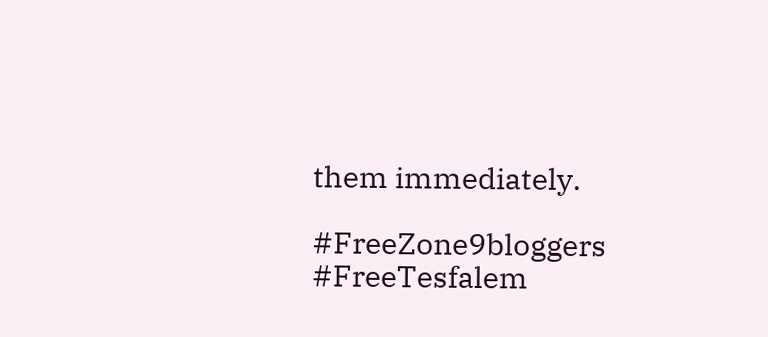them immediately.

#FreeZone9bloggers #FreeTesfalem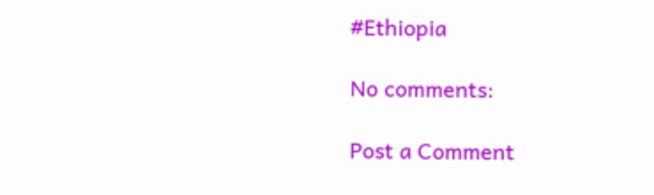#Ethiopia

No comments:

Post a Comment